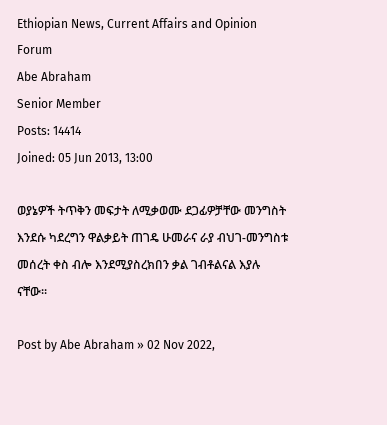Ethiopian News, Current Affairs and Opinion Forum
Abe Abraham
Senior Member
Posts: 14414
Joined: 05 Jun 2013, 13:00

ወያኔዎች ትጥቅን መፍታት ለሚቃወሙ ደጋፊዎቻቸው መንግስት እንደሱ ካደረግን ዋልቃይት ጠገዴ ሁመራና ራያ ብህገ-መንግስቱ መሰረት ቀስ ብሎ እንደሚያስረክበን ቃል ገብቶልናል እያሉ ናቸው።

Post by Abe Abraham » 02 Nov 2022,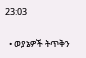23:03

  • ወያኔዎች ትጥቅን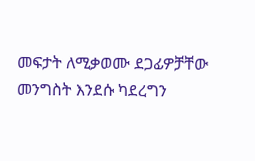መፍታት ለሚቃወሙ ደጋፊዎቻቸው መንግስት እንደሱ ካደረግን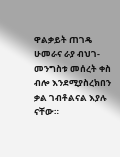ዋልቃይት ጠገዴ ሁመራና ራያ ብህገ-መንግስቱ መሰረት ቀስ ብሎ እንደሚያስረክበን ቃል ገብቶልናል እያሉ ናቸው።